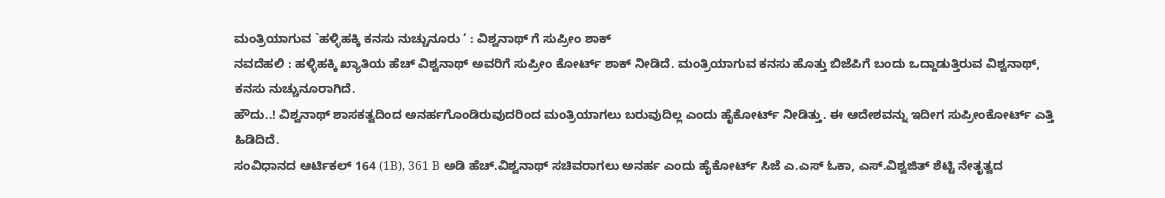ಮಂತ್ರಿಯಾಗುವ `ಹಳ್ಳಿಹಕ್ಕಿ ಕನಸು ನುಚ್ಚುನೂರು ‘ : ವಿಶ್ವನಾಥ್ ಗೆ ಸುಪ್ರೀಂ ಶಾಕ್
ನವದೆಹಲಿ : ಹಳ್ಳಿಹಕ್ಕಿ ಖ್ಯಾತಿಯ ಹೆಚ್ ವಿಶ್ವನಾಥ್ ಅವರಿಗೆ ಸುಪ್ರೀಂ ಕೋರ್ಟ್ ಶಾಕ್ ನೀಡಿದೆ. ಮಂತ್ರಿಯಾಗುವ ಕನಸು ಹೊತ್ತು ಬಿಜೆಪಿಗೆ ಬಂದು ಒದ್ದಾಡುತ್ತಿರುವ ವಿಶ್ವನಾಥ್, ಕನಸು ನುಚ್ಚುನೂರಾಗಿದೆ.
ಹೌದು..! ವಿಶ್ವನಾಥ್ ಶಾಸಕತ್ವದಿಂದ ಅನರ್ಹಗೊಂಡಿರುವುದರಿಂದ ಮಂತ್ರಿಯಾಗಲು ಬರುವುದಿಲ್ಲ ಎಂದು ಹೈಕೋರ್ಟ್ ನೀಡಿತ್ತು. ಈ ಆದೇಶವನ್ನು ಇದೀಗ ಸುಪ್ರೀಂಕೋರ್ಟ್ ಎತ್ತಿ ಹಿಡಿದಿದೆ.
ಸಂವಿಧಾನದ ಆರ್ಟಿಕಲ್ 164 (1B), 361 B ಅಡಿ ಹೆಚ್.ವಿಶ್ವನಾಥ್ ಸಚಿವರಾಗಲು ಅನರ್ಹ ಎಂದು ಹೈಕೋರ್ಟ್ ಸಿಜೆ ಎ.ಎಸ್ ಓಕಾ, ಎಸ್.ವಿಶ್ವಜಿತ್ ಶೆಟ್ಟಿ ನೇತೃತ್ವದ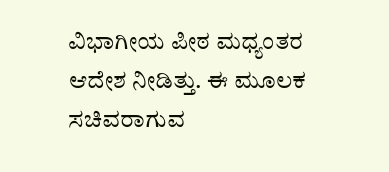ವಿಭಾಗೀಯ ಪೀಠ ಮಧ್ಯಂತರ ಆದೇಶ ನೀಡಿತ್ತು. ಈ ಮೂಲಕ ಸಚಿವರಾಗುವ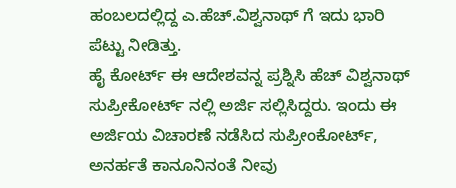ಹಂಬಲದಲ್ಲಿದ್ದ ಎ.ಹೆಚ್.ವಿಶ್ವನಾಥ್ ಗೆ ಇದು ಭಾರಿ ಪೆಟ್ಟು ನೀಡಿತ್ತು.
ಹೈ ಕೋರ್ಟ್ ಈ ಆದೇಶವನ್ನ ಪ್ರಶ್ನಿಸಿ ಹೆಚ್ ವಿಶ್ವನಾಥ್ ಸುಪ್ರೀಕೋರ್ಟ್ ನಲ್ಲಿ ಅರ್ಜಿ ಸಲ್ಲಿಸಿದ್ದರು. ಇಂದು ಈ ಅರ್ಜಿಯ ವಿಚಾರಣೆ ನಡೆಸಿದ ಸುಪ್ರೀಂಕೋರ್ಟ್, ಅನರ್ಹತೆ ಕಾನೂನಿನಂತೆ ನೀವು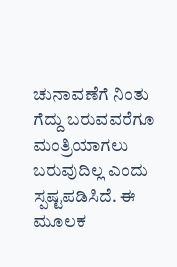ಚುನಾವಣೆಗೆ ನಿಂತು ಗೆದ್ದು ಬರುವವರೆಗೂ ಮಂತ್ರಿಯಾಗಲು ಬರುವುದಿಲ್ಲ ಎಂದು ಸ್ಪಷ್ಟಪಡಿಸಿದೆ. ಈ ಮೂಲಕ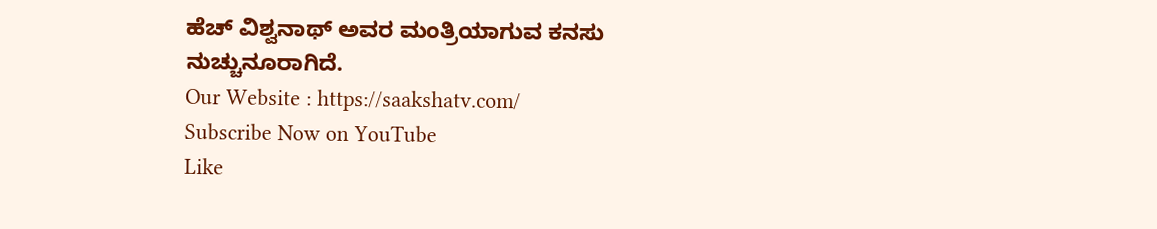ಹೆಚ್ ವಿಶ್ವನಾಥ್ ಅವರ ಮಂತ್ರಿಯಾಗುವ ಕನಸು ನುಚ್ಚುನೂರಾಗಿದೆ.
Our Website : https://saakshatv.com/
Subscribe Now on YouTube
Like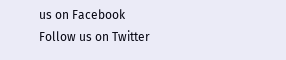us on Facebook
Follow us on Twitter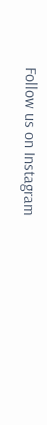Follow us on Instagram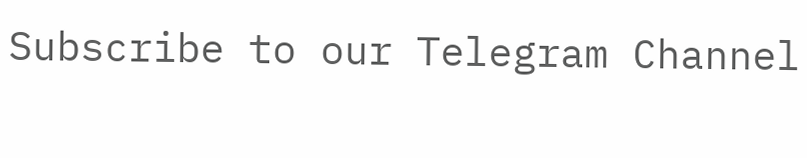Subscribe to our Telegram Channel